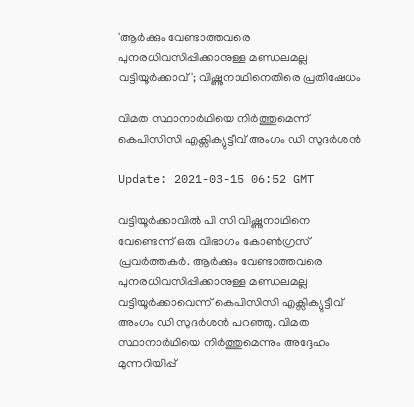'ആർക്കും വേണ്ടാത്തവരെ പുനരധിവസിപ്പിക്കാനുള്ള മണ്ഡലമല്ല വട്ടിയൂർക്കാവ്'; വിഷ്ണുനാഥിനെതിരെ പ്രതിഷേധം

വിമത സ്ഥാനാർഥിയെ നിർത്തുമെന്ന് കെപിസിസി എക്സിക്യുട്ടീവ് അംഗം ഡി സുദര്‍ശന്‍

Update: 2021-03-15 06:52 GMT

വട്ടിയൂർക്കാവിൽ പി സി വിഷ്ണുനാഥിനെ വേണ്ടെന്ന് ഒരു വിഭാഗം കോണ്‍ഗ്രസ് പ്രവര്‍ത്തകര്‍. ആർക്കും വേണ്ടാത്തവരെ പുനരധിവസിപ്പിക്കാനുള്ള മണ്ഡലമല്ല വട്ടിയൂർക്കാവെന്ന് കെപിസിസി എക്സിക്യുട്ടീവ് അംഗം ഡി സുദര്‍ശന്‍ പറഞ്ഞു. വിമത സ്ഥാനാർഥിയെ നിർത്തുമെന്നും അദ്ദേഹം മുന്നറിയിപ്പ്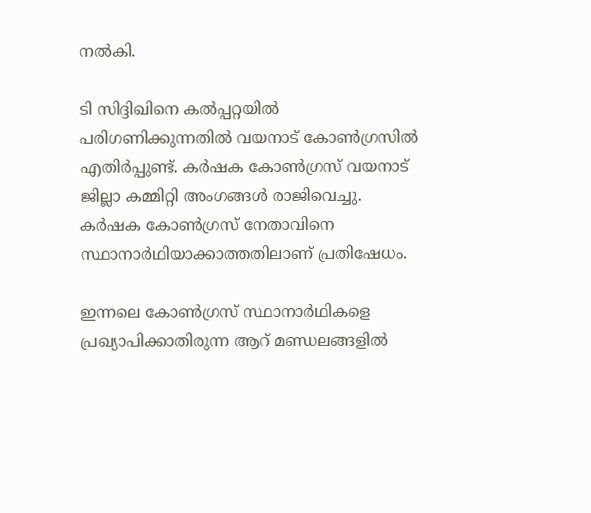നല്‍കി.

ടി സിദ്ദിഖിനെ കൽപ്പറ്റയിൽ പരിഗണിക്കുന്നതിൽ വയനാട് കോണ്‍ഗ്രസിൽ എതിർപ്പുണ്ട്. കർഷക കോണ്‍ഗ്രസ് വയനാട് ജില്ലാ കമ്മിറ്റി അംഗങ്ങൾ രാജിവെച്ചു. കർഷക കോണ്‍ഗ്രസ് നേതാവിനെ സ്ഥാനാര്‍ഥിയാക്കാത്തതിലാണ് പ്രതിഷേധം.

ഇന്നലെ കോണ്‍ഗ്രസ് സ്ഥാനാര്‍ഥികളെ പ്രഖ്യാപിക്കാതിരുന്ന ആറ് മണ്ഡലങ്ങളില്‍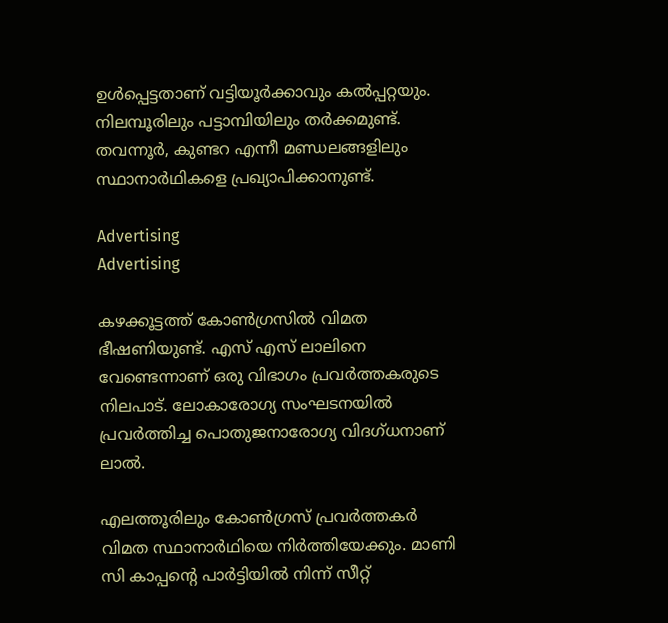ഉള്‍പ്പെട്ടതാണ് വട്ടിയൂര്‍ക്കാവും കല്‍പ്പറ്റയും. നിലമ്പൂരിലും പട്ടാമ്പിയിലും തര്‍ക്കമുണ്ട്. തവന്നൂര്‍, കുണ്ടറ എന്നീ മണ്ഡലങ്ങളിലും സ്ഥാനാര്‍ഥികളെ പ്രഖ്യാപിക്കാനുണ്ട്.

Advertising
Advertising

കഴക്കൂട്ടത്ത് കോണ്‍ഗ്രസില്‍ വിമത ഭീഷണിയുണ്ട്. എസ് എസ് ലാലിനെ വേണ്ടെന്നാണ് ഒരു വിഭാഗം പ്രവര്‍ത്തകരുടെ നിലപാട്. ലോകാരോഗ്യ സംഘടനയില്‍ പ്രവര്‍ത്തിച്ച പൊതുജനാരോഗ്യ വിദഗ്ധനാണ് ലാല്‍.

എലത്തൂരിലും കോണ്‍ഗ്രസ് പ്രവർത്തകർ വിമത സ്ഥാനാർഥിയെ നിർത്തിയേക്കും. മാണി സി കാപ്പന്‍റെ പാർട്ടിയില്‍ നിന്ന് സീറ്റ്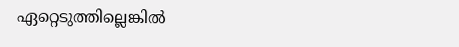ഏറ്റെടുത്തില്ലെങ്കില്‍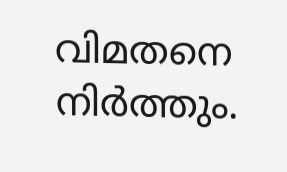വിമതനെ നിർത്തും.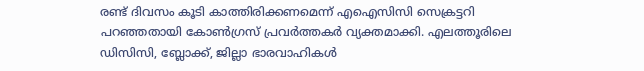രണ്ട് ദിവസം കൂടി കാത്തിരിക്കണമെന്ന് എഐസിസി സെക്രട്ടറി പറഞ്ഞതായി കോണ്‍ഗ്രസ് പ്രവർത്തകർ വ്യക്തമാക്കി. എലത്തൂരിലെ ഡിസിസി, ബ്ലോക്ക്, ജില്ലാ ഭാരവാഹികള്‍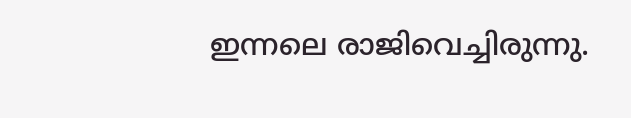ഇന്നലെ രാജിവെച്ചിരുന്നു.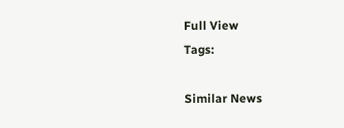Full View
Tags:

Similar News